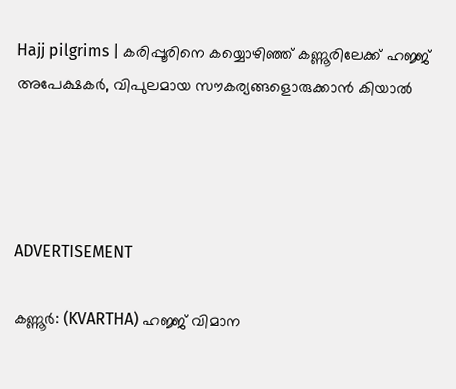Hajj pilgrims | കരിപ്പൂരിനെ കയ്യൊഴിഞ്ഞ് കണ്ണൂരിലേക്ക് ഹജ്ജ് അപേക്ഷകർ, വിപുലമായ സൗകര്യങ്ങളൊരുക്കാൻ കിയാൽ




ADVERTISEMENT

കണ്ണൂർ: (KVARTHA) ഹജ്ജ് വിമാന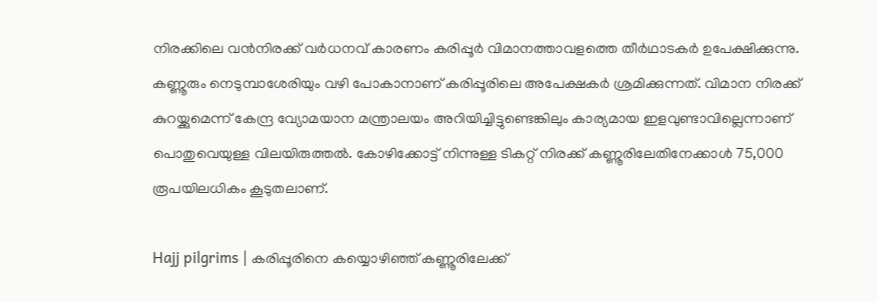നിരക്കിലെ വൻനിരക്ക് വർധനവ് കാരണം കരിപ്പൂർ വിമാനത്താവളത്തെ തീർഥാടകർ ഉപേക്ഷിക്കുന്നു. കണ്ണൂരും നെടുമ്പാശേരിയും വഴി പോകാനാണ് കരിപ്പൂരിലെ അപേക്ഷകർ ശ്രമിക്കുന്നത്. വിമാന നിരക്ക് കുറയ്ക്കുമെന്ന് കേന്ദ്ര വ്യോമയാന മന്ത്രാലയം അറിയിച്ചിട്ടുണ്ടെങ്കിലും കാര്യമായ ഇളവുണ്ടാവില്ലെന്നാണ് പൊതുവെയുള്ള വിലയിരുത്തല്‍. കോഴിക്കോട്ട് നിന്നുള്ള ടികറ്റ് നിരക്ക് കണ്ണൂരിലേതിനേക്കാള്‍ 75,000 രൂപയിലധികം കൂടുതലാണ്.

Hajj pilgrims | കരിപ്പൂരിനെ കയ്യൊഴിഞ്ഞ് കണ്ണൂരിലേക്ക്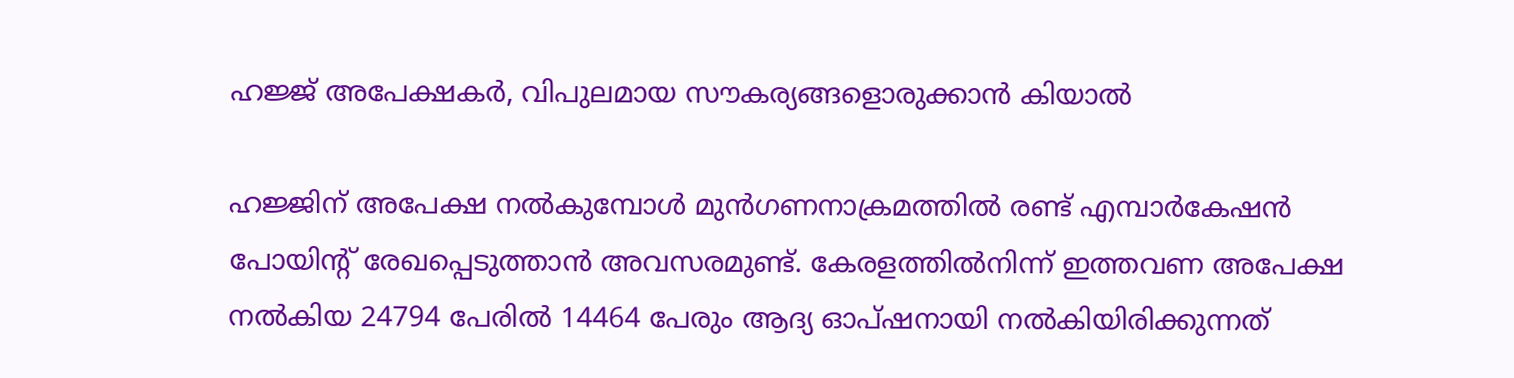ഹജ്ജ് അപേക്ഷകർ, വിപുലമായ സൗകര്യങ്ങളൊരുക്കാൻ കിയാൽ

ഹജ്ജിന് അപേക്ഷ നല്‍കുമ്പോള്‍ മുന്‍ഗണനാക്രമത്തില്‍ രണ്ട് എമ്പാര്‍കേഷന്‍ പോയിന്റ് രേഖപ്പെടുത്താന്‍ അവസരമുണ്ട്. കേരളത്തില്‍നിന്ന് ഇത്തവണ അപേക്ഷ നല്‍കിയ 24794 പേരില്‍ 14464 പേരും ആദ്യ ഓപ്ഷനായി നല്‍കിയിരിക്കുന്നത്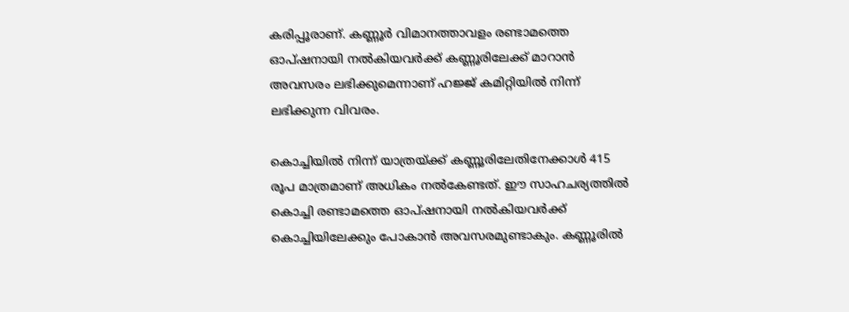കരിപ്പൂരാണ്. കണ്ണൂര്‍ വിമാനത്താവളം രണ്ടാമത്തെ ഓപ്ഷനായി നല്‍കിയവര്‍ക്ക് കണ്ണൂരിലേക്ക് മാറാന്‍ അവസരം ലഭിക്കുമെന്നാണ് ഹജ്ജ് കമിറ്റിയില്‍ നിന്ന് ലഭിക്കുന്ന വിവരം.

കൊച്ചിയില്‍ നിന്ന് യാത്രയ്ക്ക് കണ്ണൂരിലേതിനേക്കാള്‍ 415 രൂപ മാത്രമാണ് അധികം നല്‍കേണ്ടത്. ഈ സാഹചര്യത്തില്‍ കൊച്ചി രണ്ടാമത്തെ ഓപ്ഷനായി നല്‍കിയവര്‍ക്ക് കൊച്ചിയിലേക്കും പോകാന്‍ അവസരമുണ്ടാകും. കണ്ണൂരില്‍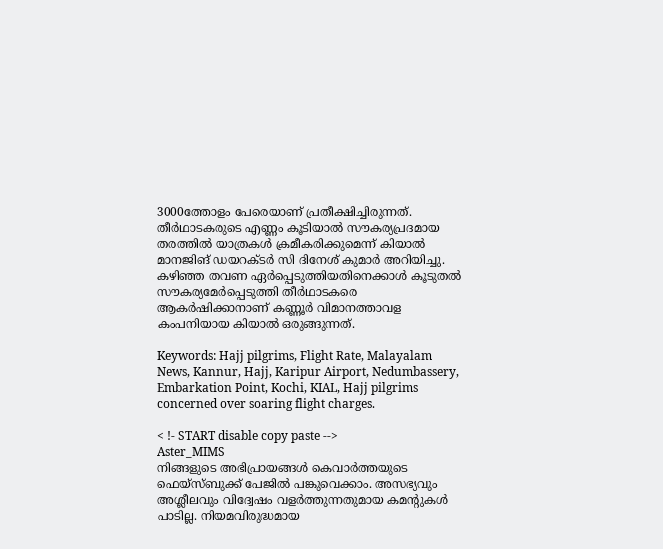3000ത്തോളം പേരെയാണ് പ്രതീക്ഷിച്ചിരുന്നത്. തീര്‍ഥാടകരുടെ എണ്ണം കൂടിയാല്‍ സൗകര്യപ്രദമായ തരത്തില്‍ യാത്രകള്‍ ക്രമീകരിക്കുമെന്ന് കിയാല്‍ മാനജിങ് ഡയറക്ടര്‍ സി ദിനേശ് കുമാര്‍ അറിയിച്ചു. കഴിഞ്ഞ തവണ ഏർപ്പെടുത്തിയതിനെക്കാൾ കൂടുതൽ സൗകര്യമേർപ്പെടുത്തി തീർഥാടകരെ ആകർഷിക്കാനാണ് കണ്ണൂർ വിമാനത്താവള കംപനിയായ കിയാൽ ഒരുങ്ങുന്നത്.

Keywords: Hajj pilgrims, Flight Rate, Malayalam News, Kannur, Hajj, Karipur Airport, Nedumbassery, Embarkation Point, Kochi, KIAL, Hajj pilgrims concerned over soaring flight charges.

< !- START disable copy paste -->
Aster_MIMS
നിങ്ങളുടെ അഭിപ്രായങ്ങൾ കെവാർത്തയുടെ ഫെയ്‌സ്‌ബുക്ക് പേജിൽ പങ്കുവെക്കാം. അസഭ്യവും അശ്ലീലവും വിദ്വേഷം വളർത്തുന്നതുമായ കമന്റുകൾ പാടില്ല. നിയമവിരുദ്ധമായ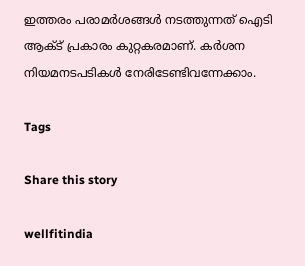ഇത്തരം പരാമർശങ്ങൾ നടത്തുന്നത് ഐടി ആക്ട് പ്രകാരം കുറ്റകരമാണ്. കർശന നിയമനടപടികൾ നേരിടേണ്ടിവന്നേക്കാം.

Tags

Share this story

wellfitindia